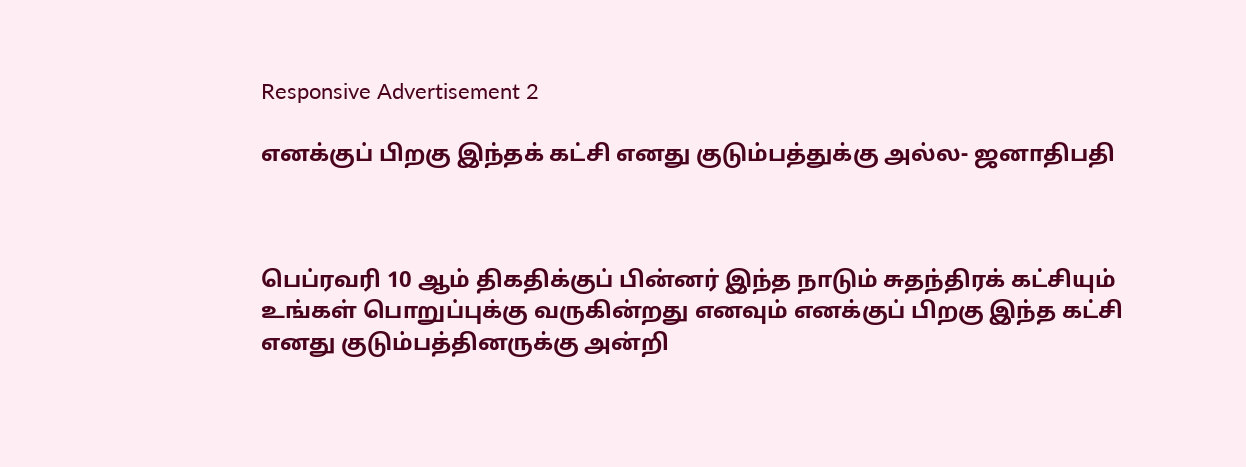Responsive Advertisement 2

எனக்குப் பிறகு இந்தக் கட்சி எனது குடும்பத்துக்கு அல்ல- ஜனாதிபதி



பெப்ரவரி 10 ஆம் திகதிக்குப் பின்னர் இந்த நாடும் சுதந்திரக் கட்சியும் உங்கள் பொறுப்புக்கு வருகின்றது எனவும் எனக்குப் பிறகு இந்த கட்சி எனது குடும்பத்தினருக்கு அன்றி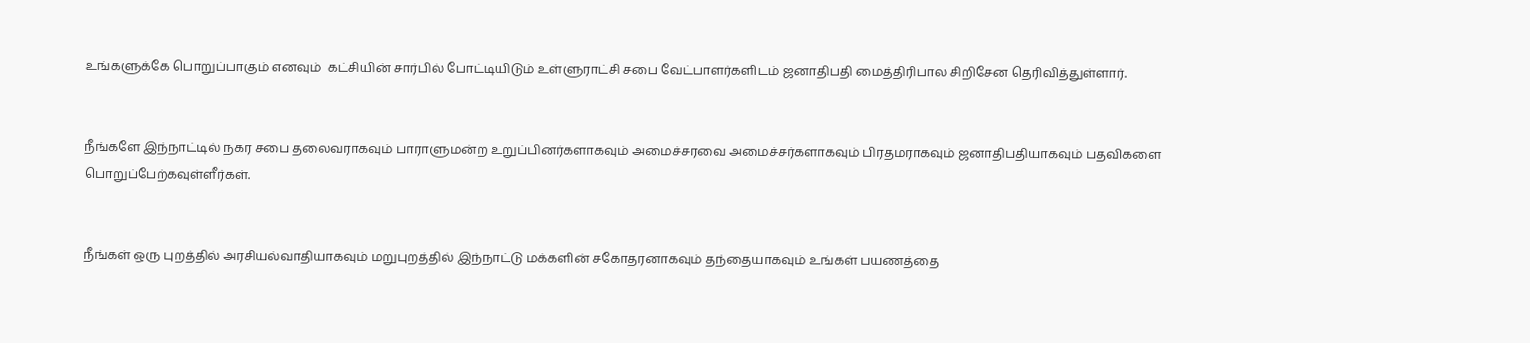உங்களுக்கே பொறுப்பாகும் எனவும்  கட்சியின் சார்பில் போட்டியிடும் உள்ளுராட்சி சபை வேட்பாளர்களிடம் ஜனாதிபதி மைத்திரிபால சிறிசேன தெரிவித்துள்ளார்.


நீங்களே இந்நாட்டில் நகர சபை தலைவராகவும் பாராளுமன்ற உறுப்பினர்களாகவும் அமைச்சரவை அமைச்சர்களாகவும் பிரதமராகவும் ஜனாதிபதியாகவும் பதவிகளை பொறுப்பேற்கவுள்ளீர்கள்.


நீங்கள் ஒரு புறத்தில் அரசியல்வாதியாகவும் மறுபுறத்தில் இந்நாட்டு மக்களின் சகோதரனாகவும் தந்தையாகவும் உங்கள் பயணத்தை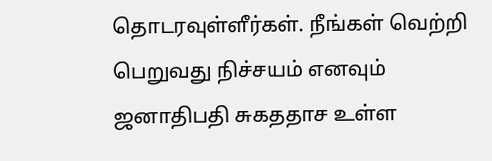தொடரவுள்ளீர்கள். நீங்கள் வெற்றி பெறுவது நிச்சயம் எனவும் ஜனாதிபதி சுகததாச உள்ள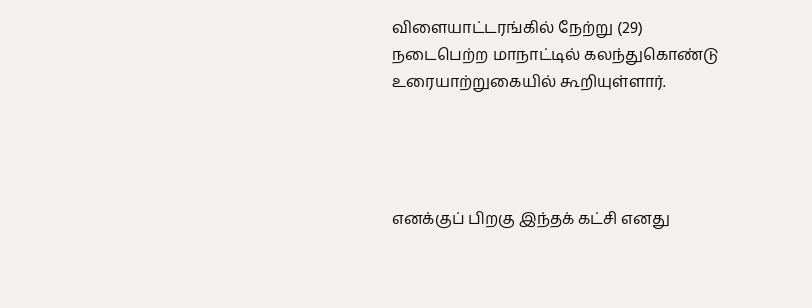விளையாட்டரங்கில் நேற்று (29) நடைபெற்ற மாநாட்டில் கலந்துகொண்டு உரையாற்றுகையில் கூறியுள்ளார்.




எனக்குப் பிறகு இந்தக் கட்சி எனது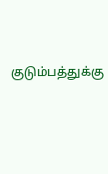குடும்பத்துக்கு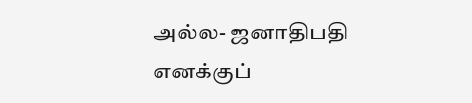அல்ல- ஜனாதிபதி எனக்குப்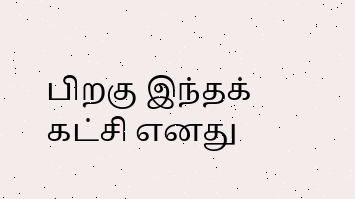பிறகு இந்தக் கட்சி எனது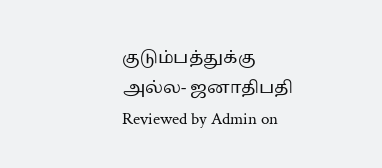குடும்பத்துக்கு அல்ல- ஜனாதிபதி Reviewed by Admin on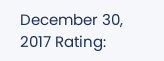December 30, 2017 Rating: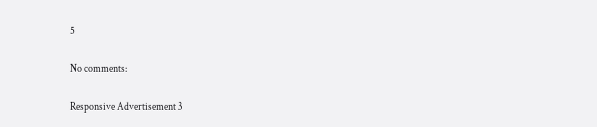5

No comments:

Responsive Advertisement 3